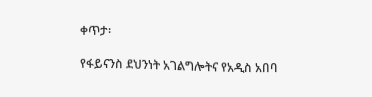ቀጥታ፡

የፋይናንስ ደህንነት አገልግሎትና የአዲስ አበባ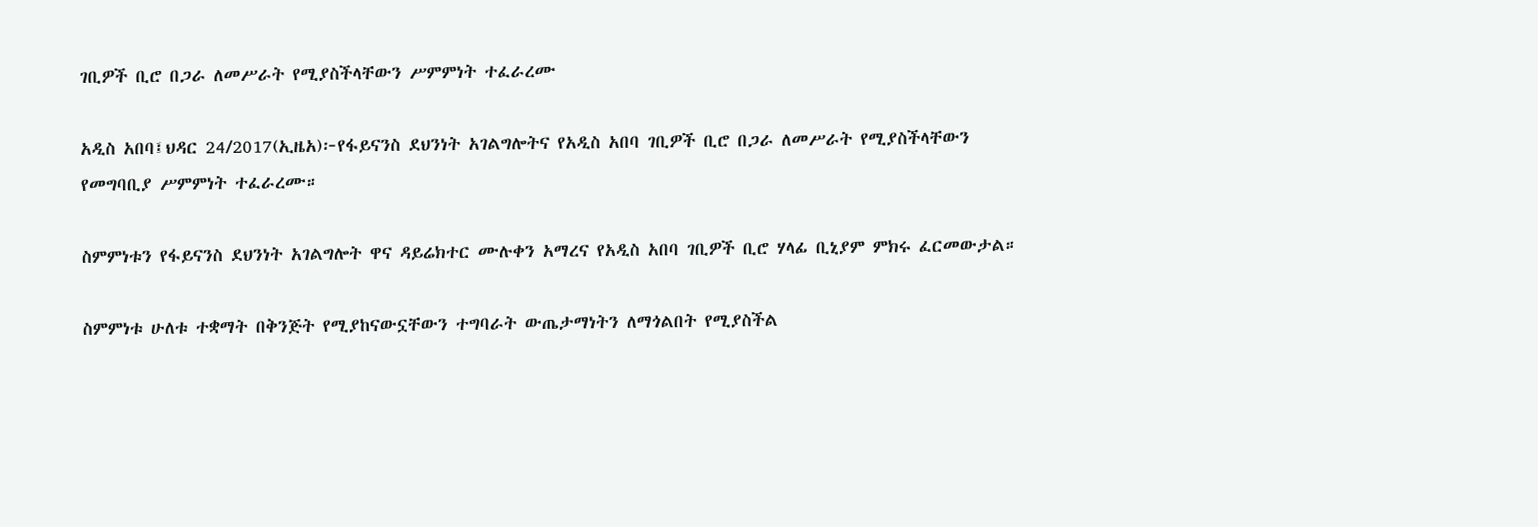ገቢዎች ቢሮ በጋራ ለመሥራት የሚያስችላቸውን ሥምምነት ተፈራረሙ

አዲስ አበባ፤ህዳር 24/2017(ኢዜአ)፦የፋይናንስ ደህንነት አገልግሎትና የአዲስ አበባ ገቢዎች ቢሮ በጋራ ለመሥራት የሚያስችላቸውን የመግባቢያ ሥምምነት ተፈራረሙ።

ስምምነቱን የፋይናንስ ደህንነት አገልግሎት ዋና ዳይሬክተር ሙሉቀን አማረና የአዲስ አበባ ገቢዎች ቢሮ ሃላፊ ቢኒያም ምክሩ ፈርመውታል።

ስምምነቱ ሁለቱ ተቋማት በቅንጅት የሚያከናውኗቸውን ተግባራት ውጤታማነትን ለማጎልበት የሚያስችል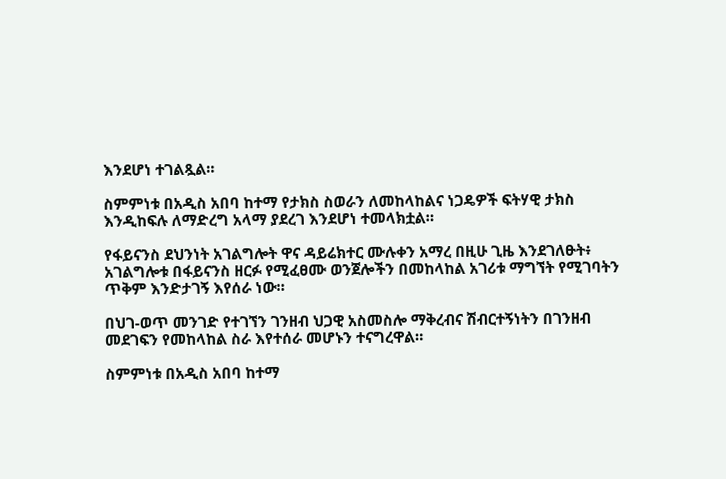እንደሆነ ተገልጿል።

ስምምነቱ በአዲስ አበባ ከተማ የታክስ ስወራን ለመከላከልና ነጋዴዎች ፍትሃዊ ታክስ እንዲከፍሉ ለማድረግ አላማ ያደረገ እንደሆነ ተመላክቷል።

የፋይናንስ ደህንነት አገልግሎት ዋና ዳይሬክተር ሙሉቀን አማረ በዚሁ ጊዜ እንደገለፁት፥ አገልግሎቱ በፋይናንስ ዘርፉ የሚፈፀሙ ወንጀሎችን በመከላከል አገሪቱ ማግኘት የሚገባትን ጥቅም እንድታገኝ እየሰራ ነው።

በህገ-ወጥ መንገድ የተገኘን ገንዘብ ህጋዊ አስመስሎ ማቅረብና ሽብርተኝነትን በገንዘብ መደገፍን የመከላከል ስራ እየተሰራ መሆኑን ተናግረዋል።

ስምምነቱ በአዲስ አበባ ከተማ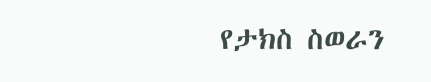የታክስ ስወራን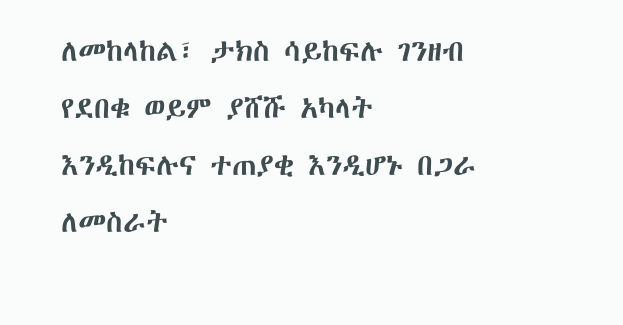ለመከላከል፣ ታክስ ሳይከፍሉ ገንዘብ የደበቁ ወይም ያሸሹ አካላት እንዲከፍሉና ተጠያቂ እንዲሆኑ በጋራ ለመስራት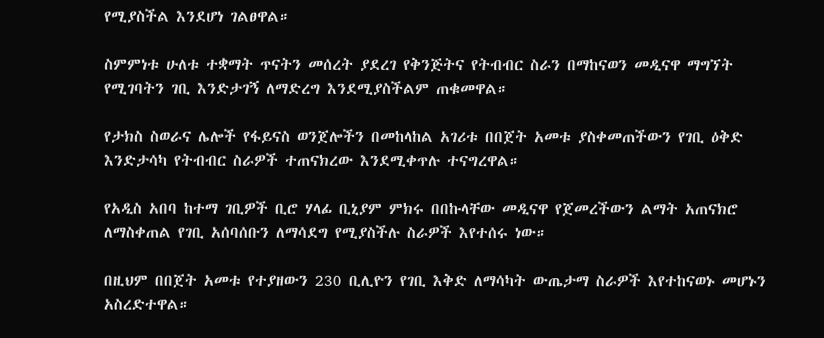የሚያስችል እንደሆነ ገልፀዋል።

ስምምነቱ ሁለቱ ተቋማት ጥናትን መሰረት ያደረገ የቅንጅትና የትብብር ስራን በማከናወን መዲናዋ ማግኘት የሚገባትን ገቢ እንድታገኝ ለማድረግ እንደሚያስችልም ጠቁመዋል።

የታክስ ስወራና ሌሎች የፋይናስ ወንጀሎችን በመከላከል አገሪቱ በበጀት አመቱ ያስቀመጠችውን የገቢ ዕቅድ እንድታሳካ የትብብር ስራዎች ተጠናክረው እንደሚቀጥሉ ተናግረዋል።

የአዲስ አበባ ከተማ ገቢዎች ቢሮ ሃላፊ ቢኒያም ምክሩ በበኩላቸው መዲናዋ የጀመረችውን ልማት አጠናክሮ ለማስቀጠል የገቢ አሰባሰቡን ለማሳደግ የሚያስችሉ ስራዎች እየተሰሩ ነው።

በዚህም በበጀት አመቱ የተያዘውን 230 ቢሊዮን የገቢ እቅድ ለማሳካት ውጤታማ ስራዎች እየተከናወኑ መሆኑን አስረድተዋል።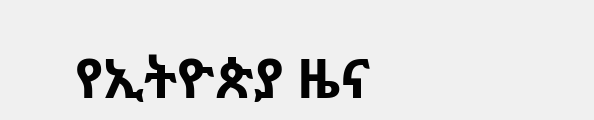የኢትዮጵያ ዜና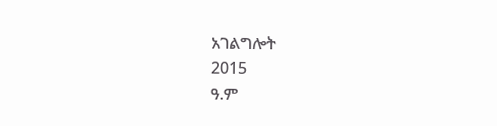አገልግሎት
2015
ዓ.ም